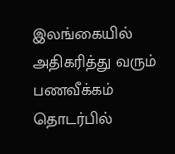இலங்கையில் அதிகரித்து வரும் பணவீக்கம் தொடர்பில்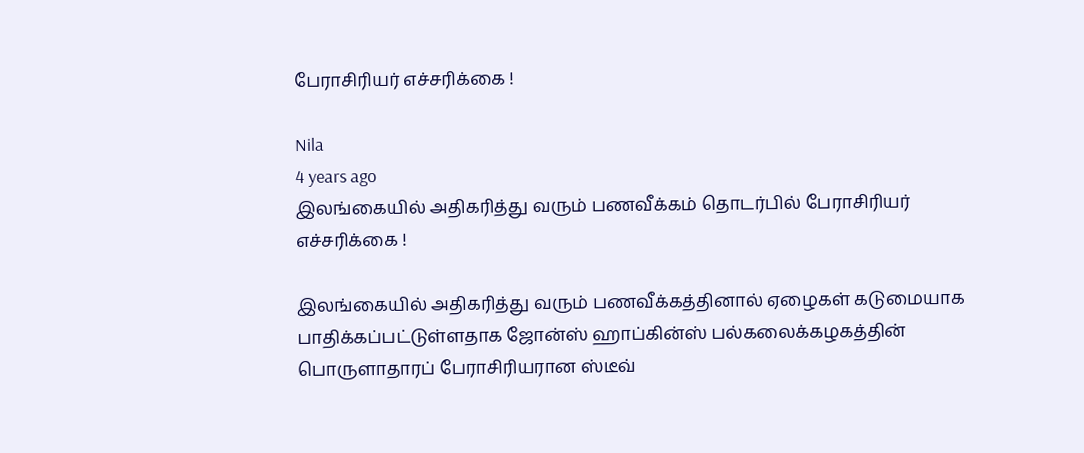பேராசிரியர் எச்சரிக்கை !

Nila
4 years ago
இலங்கையில் அதிகரித்து வரும் பணவீக்கம் தொடர்பில் பேராசிரியர் எச்சரிக்கை !

இலங்கையில் அதிகரித்து வரும் பணவீக்கத்தினால் ஏழைகள் கடுமையாக பாதிக்கப்பட்டுள்ளதாக ஜோன்ஸ் ஹாப்கின்ஸ் பல்கலைக்கழகத்தின் பொருளாதாரப் பேராசிரியரான ஸ்டீவ்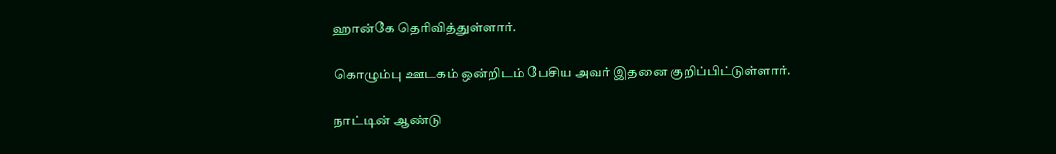ஹான்கே தெரிவித்துள்ளார்.

கொழும்பு ஊடகம் ஒன்றிடம் பேசிய அவர் இதனை குறிப்பிட்டுள்ளார்.

நாட்டின் ஆண்டு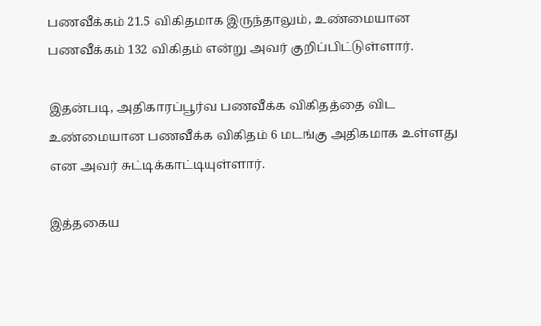பணவீக்கம் 21.5 விகிதமாக இருந்தாலும், உண்மையான பணவீக்கம் 132 விகிதம் என்று அவர் குறிப்பிட்டுள்ளார்.

இதன்படி, அதிகாரப்பூர்வ பணவீக்க விகிதத்தை விட உண்மையான பணவீக்க விகிதம் 6 மடங்கு அதிகமாக உள்ளது என அவர் சுட்டிக்காட்டியுள்ளார்.

இத்தகைய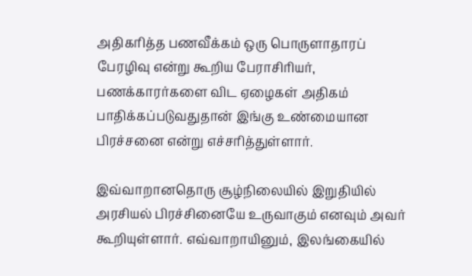அதிகரித்த பணவீக்கம் ஒரு பொருளாதாரப் பேரழிவு என்று கூறிய பேராசிரியர், பணக்காரர்களை விட ஏழைகள் அதிகம் பாதிக்கப்படுவதுதான் இங்கு உண்மையான பிரச்சனை என்று எச்சரித்துள்ளார்.

இவ்வாறானதொரு சூழ்நிலையில் இறுதியில் அரசியல் பிரச்சினையே உருவாகும் எனவும் அவர் கூறியுள்ளார். எவ்வாறாயினும், இலங்கையில்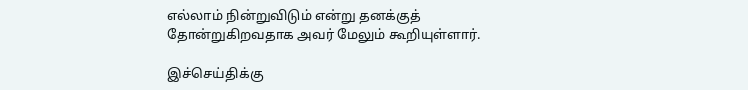எல்லாம் நின்றுவிடும் என்று தனக்குத் தோன்றுகிறவதாக அவர் மேலும் கூறியுள்ளார்.

இச்செய்திக்கு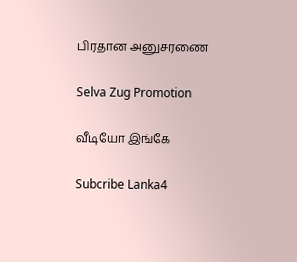பிரதான அனுசரணை

Selva Zug Promotion

வீடியோ இங்கே

Subcribe Lanka4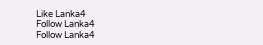Like Lanka4
Follow Lanka4
Follow Lanka4